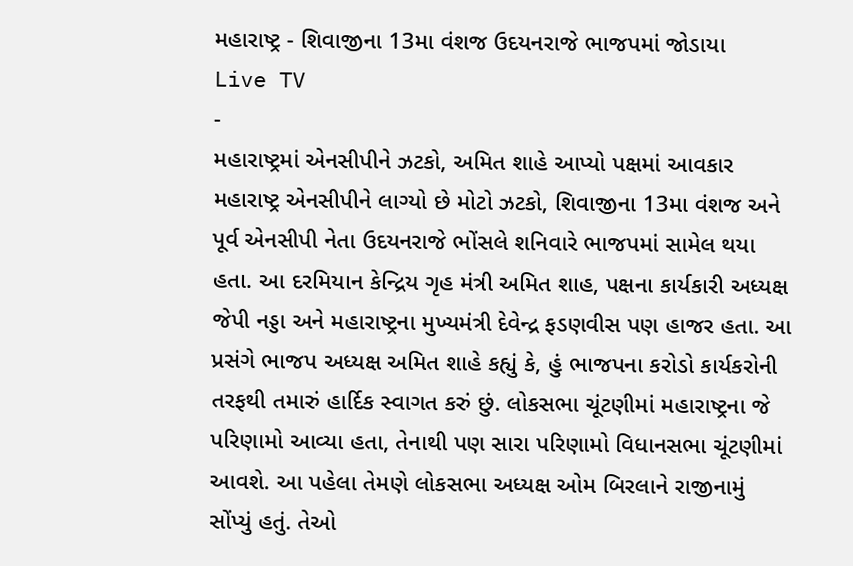મહારાષ્ટ્ર - શિવાજીના 13મા વંશજ ઉદયનરાજે ભાજપમાં જોડાયા
Live TV
-
મહારાષ્ટ્રમાં એનસીપીને ઝટકો, અમિત શાહે આપ્યો પક્ષમાં આવકાર
મહારાષ્ટ્ર એનસીપીને લાગ્યો છે મોટો ઝટકો, શિવાજીના 13મા વંશજ અને પૂર્વ એનસીપી નેતા ઉદયનરાજે ભોંસલે શનિવારે ભાજપમાં સામેલ થયા હતા. આ દરમિયાન કેન્દ્રિય ગૃહ મંત્રી અમિત શાહ, પક્ષના કાર્યકારી અધ્યક્ષ જેપી નડ્ડા અને મહારાષ્ટ્રના મુખ્યમંત્રી દેવેન્દ્ર ફડણવીસ પણ હાજર હતા. આ પ્રસંગે ભાજપ અધ્યક્ષ અમિત શાહે કહ્યું કે, હું ભાજપના કરોડો કાર્યકરોની તરફથી તમારું હાર્દિક સ્વાગત કરું છું. લોકસભા ચૂંટણીમાં મહારાષ્ટ્રના જે પરિણામો આવ્યા હતા, તેનાથી પણ સારા પરિણામો વિધાનસભા ચૂંટણીમાં આવશે. આ પહેલા તેમણે લોકસભા અધ્યક્ષ ઓમ બિરલાને રાજીનામું સોંપ્યું હતું. તેઓ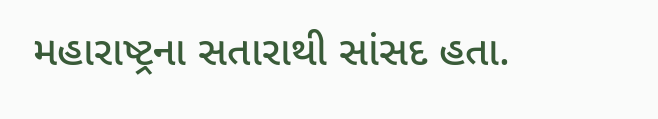મહારાષ્ટ્રના સતારાથી સાંસદ હતા.